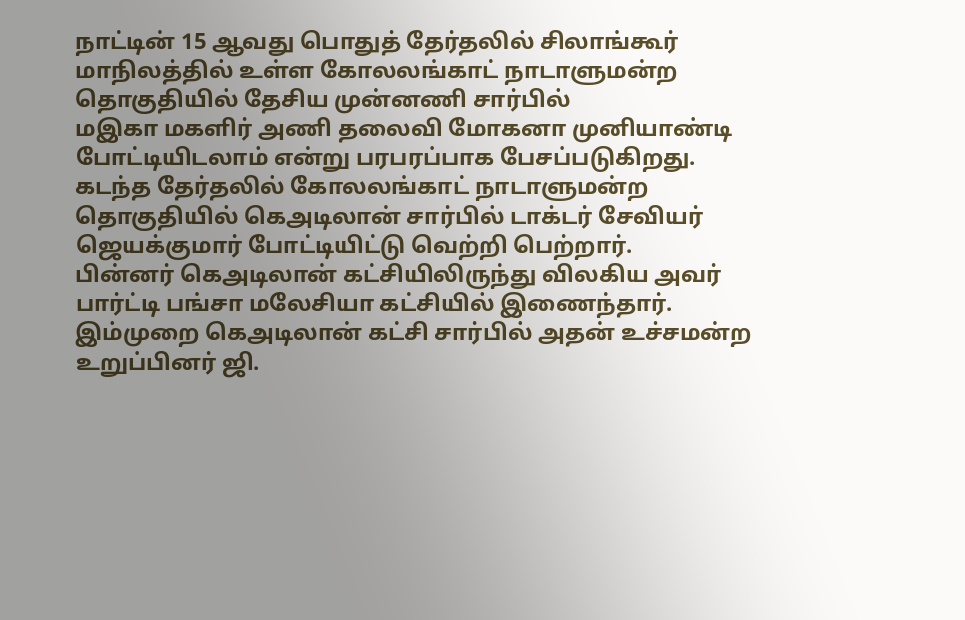நாட்டின் 15 ஆவது பொதுத் தேர்தலில் சிலாங்கூர் மாநிலத்தில் உள்ள கோலலங்காட் நாடாளுமன்ற தொகுதியில் தேசிய முன்னணி சார்பில்
மஇகா மகளிர் அணி தலைவி மோகனா முனியாண்டி போட்டியிடலாம் என்று பரபரப்பாக பேசப்படுகிறது.
கடந்த தேர்தலில் கோலலங்காட் நாடாளுமன்ற தொகுதியில் கெஅடிலான் சார்பில் டாக்டர் சேவியர் ஜெயக்குமார் போட்டியிட்டு வெற்றி பெற்றார்.
பின்னர் கெஅடிலான் கட்சியிலிருந்து விலகிய அவர் பார்ட்டி பங்சா மலேசியா கட்சியில் இணைந்தார்.
இம்முறை கெஅடிலான் கட்சி சார்பில் அதன் உச்சமன்ற உறுப்பினர் ஜி.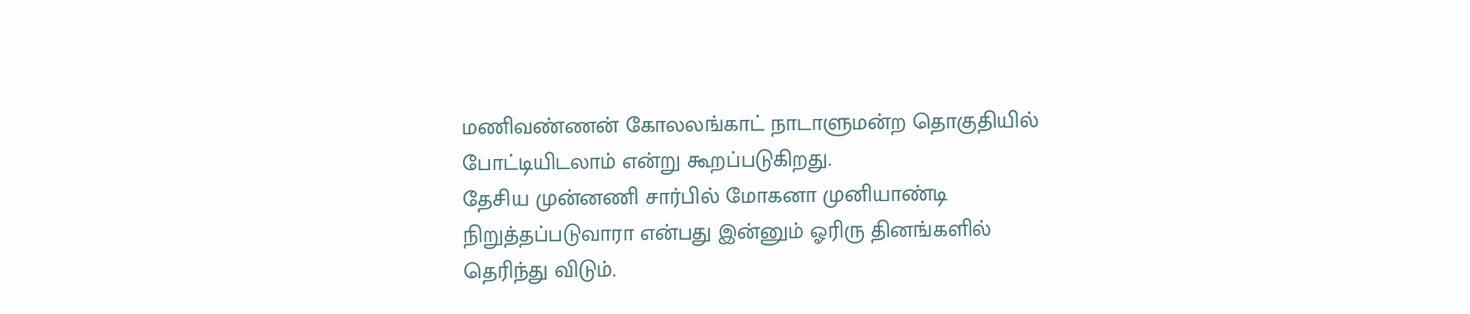மணிவண்ணன் கோலலங்காட் நாடாளுமன்ற தொகுதியில் போட்டியிடலாம் என்று கூறப்படுகிறது.
தேசிய முன்னணி சார்பில் மோகனா முனியாண்டி நிறுத்தப்படுவாரா என்பது இன்னும் ஓரிரு தினங்களில் தெரிந்து விடும்.